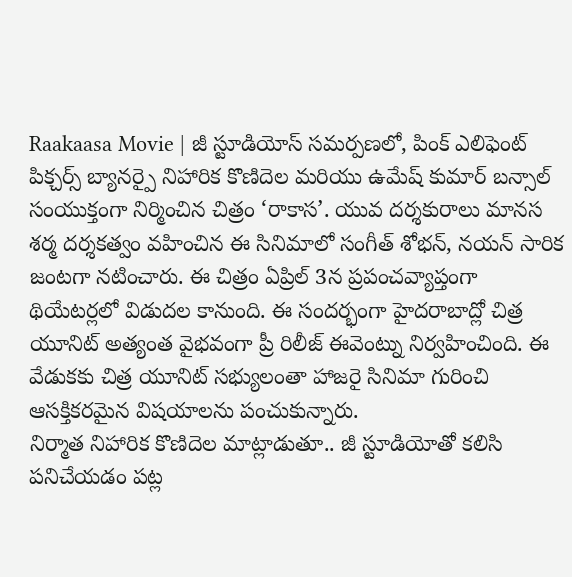Raakaasa Movie | జీ స్టూడియోస్ సమర్పణలో, పింక్ ఎలిఫెంట్ పిక్చర్స్ బ్యానర్పై నిహారిక కొణిదెల మరియు ఉమేష్ కుమార్ బన్సాల్ సంయుక్తంగా నిర్మించిన చిత్రం ‘రాకాస’. యువ దర్శకురాలు మానస శర్మ దర్శకత్వం వహించిన ఈ సినిమాలో సంగీత్ శోభన్, నయన్ సారిక జంటగా నటించారు. ఈ చిత్రం ఏప్రిల్ 3న ప్రపంచవ్యాప్తంగా థియేటర్లలో విడుదల కానుంది. ఈ సందర్భంగా హైదరాబాద్లో చిత్ర యూనిట్ అత్యంత వైభవంగా ప్రీ రిలీజ్ ఈవెంట్ను నిర్వహించింది. ఈ వేడుకకు చిత్ర యూనిట్ సభ్యులంతా హాజరై సినిమా గురించి ఆసక్తికరమైన విషయాలను పంచుకున్నారు.
నిర్మాత నిహారిక కొణిదెల మాట్లాడుతూ.. జీ స్టూడియోతో కలిసి పనిచేయడం పట్ల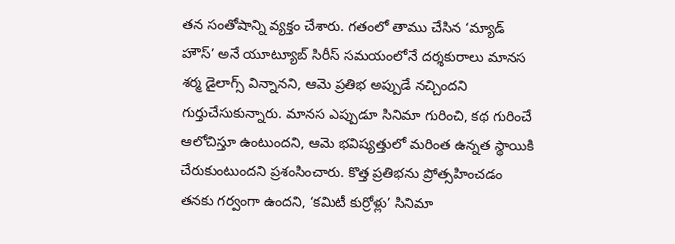తన సంతోషాన్ని వ్యక్తం చేశారు. గతంలో తాము చేసిన ‘మ్యాడ్ హౌస్’ అనే యూట్యూబ్ సిరీస్ సమయంలోనే దర్శకురాలు మానస శర్మ డైలాగ్స్ విన్నానని, ఆమె ప్రతిభ అప్పుడే నచ్చిందని గుర్తుచేసుకున్నారు. మానస ఎప్పుడూ సినిమా గురించి, కథ గురించే ఆలోచిస్తూ ఉంటుందని, ఆమె భవిష్యత్తులో మరింత ఉన్నత స్థాయికి చేరుకుంటుందని ప్రశంసించారు. కొత్త ప్రతిభను ప్రోత్సహించడం తనకు గర్వంగా ఉందని, ‘కమిటీ కుర్రోళ్లు’ సినిమా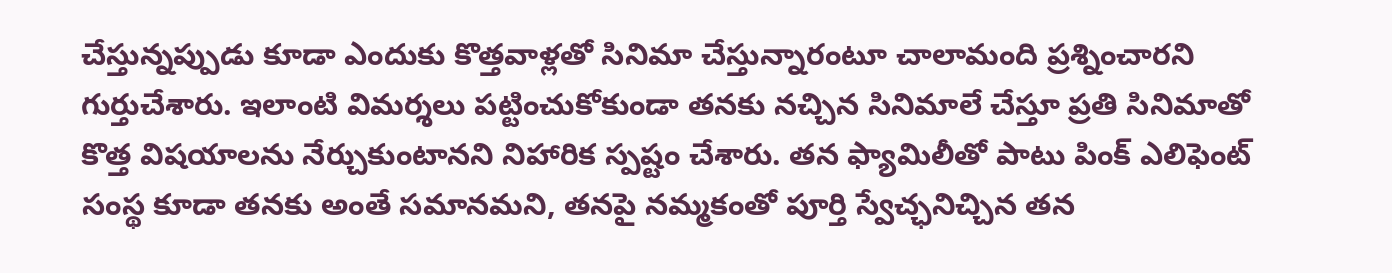చేస్తున్నప్పుడు కూడా ఎందుకు కొత్తవాళ్లతో సినిమా చేస్తున్నారంటూ చాలామంది ప్రశ్నించారని గుర్తుచేశారు. ఇలాంటి విమర్శలు పట్టించుకోకుండా తనకు నచ్చిన సినిమాలే చేస్తూ ప్రతి సినిమాతో కొత్త విషయాలను నేర్చుకుంటానని నిహారిక స్పష్టం చేశారు. తన ఫ్యామిలీతో పాటు పింక్ ఎలిఫెంట్ సంస్థ కూడా తనకు అంతే సమానమని, తనపై నమ్మకంతో పూర్తి స్వేచ్ఛనిచ్చిన తన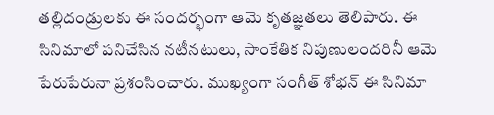తల్లిదండ్రులకు ఈ సందర్భంగా ఆమె కృతజ్ఞతలు తెలిపారు. ఈ సినిమాలో పనిచేసిన నటీనటులు, సాంకేతిక నిపుణులందరినీ ఆమె పేరుపేరునా ప్రశంసించారు. ముఖ్యంగా సంగీత్ శోభన్ ఈ సినిమా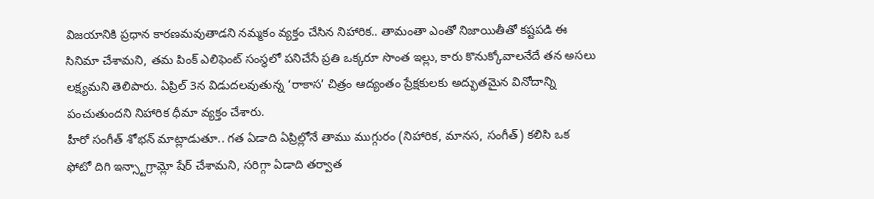విజయానికి ప్రధాన కారణమవుతాడని నమ్మకం వ్యక్తం చేసిన నిహారిక.. తామంతా ఎంతో నిజాయితీతో కష్టపడి ఈ సినిమా చేశామని, తమ పింక్ ఎలిఫెంట్ సంస్థలో పనిచేసే ప్రతి ఒక్కరూ సొంత ఇల్లు, కారు కొనుక్కోవాలనేదే తన అసలు లక్ష్యమని తెలిపారు. ఏప్రిల్ 3న విడుదలవుతున్న ‘రాకాస’ చిత్రం ఆద్యంతం ప్రేక్షకులకు అద్భుతమైన వినోదాన్ని పంచుతుందని నిహారిక ధీమా వ్యక్తం చేశారు.
హీరో సంగీత్ శోభన్ మాట్లాడుతూ.. గత ఏడాది ఏప్రిల్లోనే తాము ముగ్గురం (నిహారిక, మానస, సంగీత్) కలిసి ఒక ఫోటో దిగి ఇన్స్టాగ్రామ్లో షేర్ చేశామని, సరిగ్గా ఏడాది తర్వాత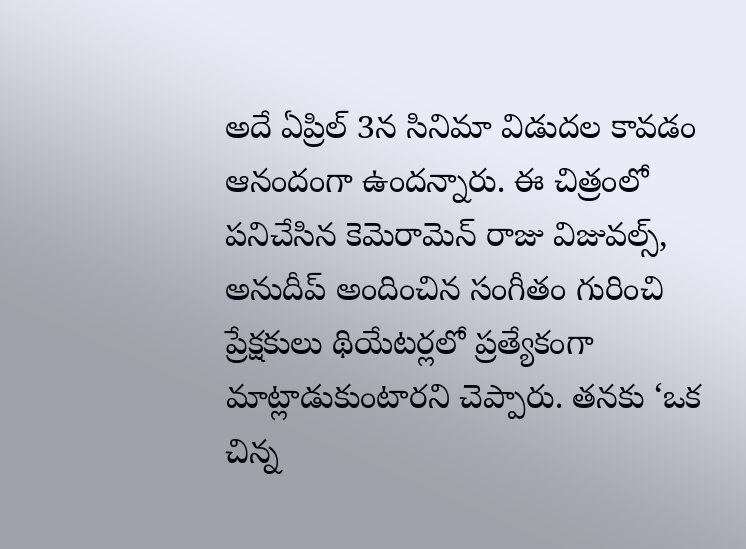అదే ఏప్రిల్ 3న సినిమా విడుదల కావడం ఆనందంగా ఉందన్నారు. ఈ చిత్రంలో పనిచేసిన కెమెరామెన్ రాజు విజువల్స్, అనుదీప్ అందించిన సంగీతం గురించి ప్రేక్షకులు థియేటర్లలో ప్రత్యేకంగా మాట్లాడుకుంటారని చెప్పారు. తనకు ‘ఒక చిన్న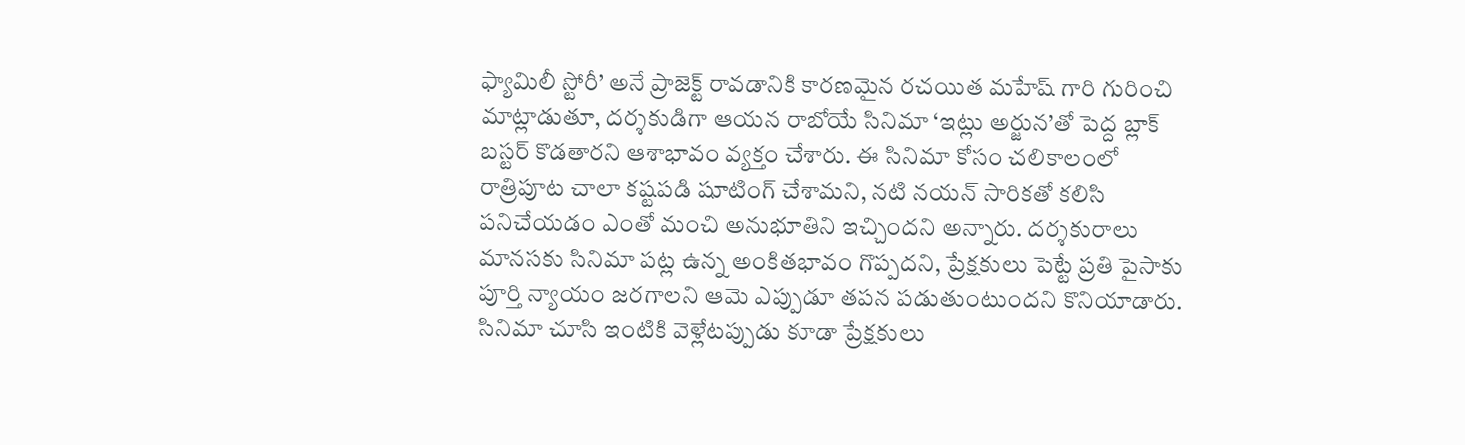ఫ్యామిలీ స్టోరీ’ అనే ప్రాజెక్ట్ రావడానికి కారణమైన రచయిత మహేష్ గారి గురించి మాట్లాడుతూ, దర్శకుడిగా ఆయన రాబోయే సినిమా ‘ఇట్లు అర్జున’తో పెద్ద బ్లాక్ బస్టర్ కొడతారని ఆశాభావం వ్యక్తం చేశారు. ఈ సినిమా కోసం చలికాలంలో రాత్రిపూట చాలా కష్టపడి షూటింగ్ చేశామని, నటి నయన్ సారికతో కలిసి పనిచేయడం ఎంతో మంచి అనుభూతిని ఇచ్చిందని అన్నారు. దర్శకురాలు మానసకు సినిమా పట్ల ఉన్న అంకితభావం గొప్పదని, ప్రేక్షకులు పెట్టే ప్రతి పైసాకు పూర్తి న్యాయం జరగాలని ఆమె ఎప్పుడూ తపన పడుతుంటుందని కొనియాడారు. సినిమా చూసి ఇంటికి వెళ్లేటప్పుడు కూడా ప్రేక్షకులు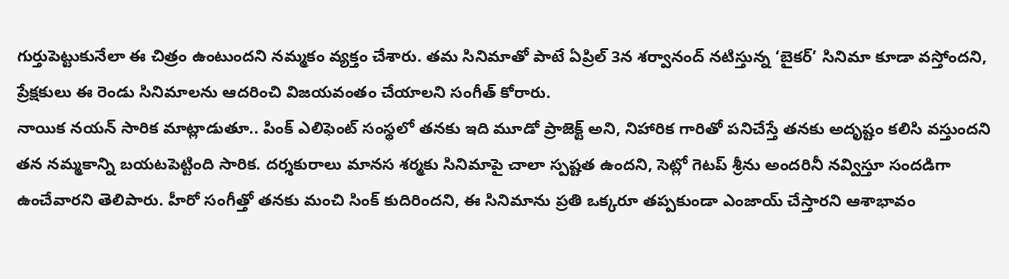గుర్తుపెట్టుకునేలా ఈ చిత్రం ఉంటుందని నమ్మకం వ్యక్తం చేశారు. తమ సినిమాతో పాటే ఏప్రిల్ 3న శర్వానంద్ నటిస్తున్న ‘బైకర్’ సినిమా కూడా వస్తోందని, ప్రేక్షకులు ఈ రెండు సినిమాలను ఆదరించి విజయవంతం చేయాలని సంగీత్ కోరారు.
నాయిక నయన్ సారిక మాట్లాడుతూ.. పింక్ ఎలిఫెంట్ సంస్థలో తనకు ఇది మూడో ప్రాజెక్ట్ అని, నిహారిక గారితో పనిచేస్తే తనకు అదృష్టం కలిసి వస్తుందని తన నమ్మకాన్ని బయటపెట్టింది సారిక. దర్శకురాలు మానస శర్మకు సినిమాపై చాలా స్పష్టత ఉందని, సెట్లో గెటప్ శ్రీను అందరినీ నవ్విస్తూ సందడిగా ఉంచేవారని తెలిపారు. హీరో సంగీత్తో తనకు మంచి సింక్ కుదిరిందని, ఈ సినిమాను ప్రతి ఒక్కరూ తప్పకుండా ఎంజాయ్ చేస్తారని ఆశాభావం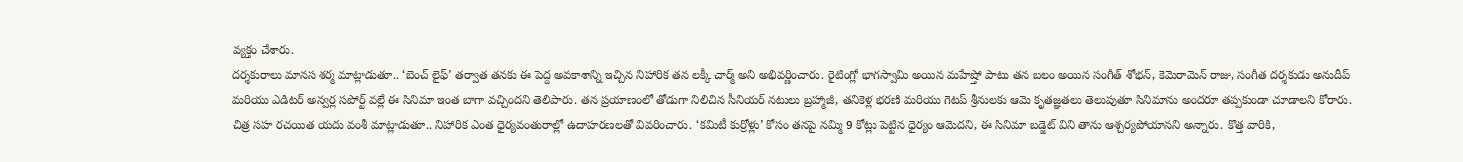వ్యక్తం చేశారు.
దర్శకురాలు మానస శర్మ మాట్లాడుతూ.. ‘బెంచ్ లైఫ్’ తర్వాత తనకు ఈ పెద్ద అవకాశాన్ని ఇచ్చిన నిహారిక తన లక్కీ చార్మ్ అని అభివర్ణించారు. రైటింగ్లో భాగస్వామి అయిన మహేష్తో పాటు తన బలం అయిన సంగీత్ శోభన్, కెమెరామెన్ రాజు, సంగీత దర్శకుడు అనుదీప్ మరియు ఎడిటర్ అన్వర్ల సపోర్ట్ వల్లే ఈ సినిమా ఇంత బాగా వచ్చిందని తెలిపారు. తన ప్రయాణంలో తోడుగా నిలిచిన సీనియర్ నటులు బ్రహ్మాజీ, తనికెళ్ల భరణి మరియు గెటప్ శ్రీనులకు ఆమె కృతజ్ఞతలు తెలుపుతూ సినిమాను అందరూ తప్పకుండా చూడాలని కోరారు.
చిత్ర సహ రచయిత యదు వంశీ మాట్లాడుతూ.. నిహారిక ఎంత ధైర్యవంతురాల్లో ఉదాహరణలతో వివరించారు. ‘కమిటీ కుర్రోళ్లు’ కోసం తనపై నమ్మి 9 కోట్లు పెట్టిన ధైర్యం ఆమెదని, ఈ సినిమా బడ్జెట్ విని తాను ఆశ్చర్యపోయానని అన్నారు. కొత్త వారికి,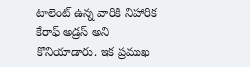టాలెంట్ ఉన్న వారికి నిహారిక కేరాఫ్ అడ్రస్ అని కొనియాడారు. ఇక ప్రముఖ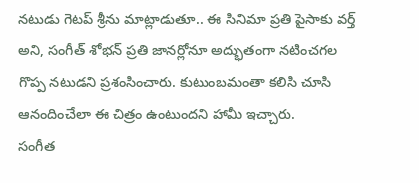నటుడు గెటప్ శ్రీను మాట్లాడుతూ.. ఈ సినిమా ప్రతి పైసాకు వర్త్ అని, సంగీత్ శోభన్ ప్రతి జానర్లోనూ అద్భుతంగా నటించగల గొప్ప నటుడని ప్రశంసించారు. కుటుంబమంతా కలిసి చూసి ఆనందించేలా ఈ చిత్రం ఉంటుందని హామీ ఇచ్చారు.
సంగీత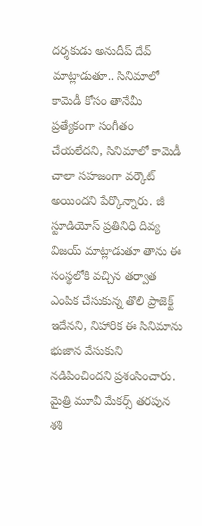దర్శకుడు అనుదీప్ దేవ్ మాట్లాడుతూ.. సినిమాలో కామెడీ కోసం తానేమీ ప్రత్యేకంగా సంగీతం చేయలేదని, సినిమాలో కామెడీ చాలా సహజంగా వర్కౌట్ అయిందని పేర్కొన్నారు. జీ స్టూడియోస్ ప్రతినిధి దివ్య విజయ్ మాట్లాడుతూ తాను ఈ సంస్థలోకి వచ్చిన తర్వాత ఎంపిక చేసుకున్న తొలి ప్రాజెక్ట్ ఇదేనని, నిహారిక ఈ సినిమాను భుజాన వేసుకుని నడిపించిందని ప్రశంసించారు. మైత్రి మూవీ మేకర్స్ తరపున శశి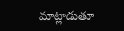మాట్లాడుతూ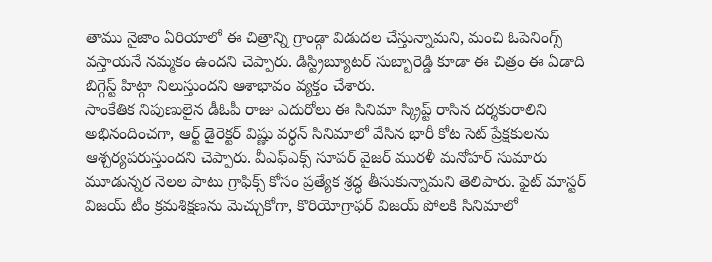తాము నైజాం ఏరియాలో ఈ చిత్రాన్ని గ్రాండ్గా విడుదల చేస్తున్నామని, మంచి ఓపెనింగ్స్ వస్తాయనే నమ్మకం ఉందని చెప్పారు. డిస్ట్రిబ్యూటర్ సుబ్బారెడ్డి కూడా ఈ చిత్రం ఈ ఏడాది బిగ్గెస్ట్ హిట్గా నిలుస్తుందని ఆశాభావం వ్యక్తం చేశారు.
సాంకేతిక నిపుణులైన డీఓపీ రాజు ఎదురోలు ఈ సినిమా స్క్రిప్ట్ రాసిన దర్శకురాలిని అభినందించగా, ఆర్ట్ డైరెక్టర్ విష్ణు వర్ధన్ సినిమాలో వేసిన భారీ కోట సెట్ ప్రేక్షకులను ఆశ్చర్యపరుస్తుందని చెప్పారు. వీఎఫ్ఎక్స్ సూపర్ వైజర్ మురళీ మనోహర్ సుమారు మూడున్నర నెలల పాటు గ్రాఫిక్స్ కోసం ప్రత్యేక శ్రద్ధ తీసుకున్నామని తెలిపారు. ఫైట్ మాస్టర్ విజయ్ టీం క్రమశిక్షణను మెచ్చుకోగా, కొరియోగ్రాఫర్ విజయ్ పోలకి సినిమాలో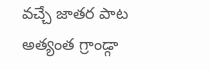వచ్చే జాతర పాట అత్యంత గ్రాండ్గా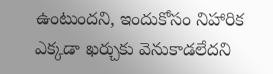ఉంటుందని, ఇందుకోసం నిహారిక ఎక్కడా ఖర్చుకు వెనుకాడలేదని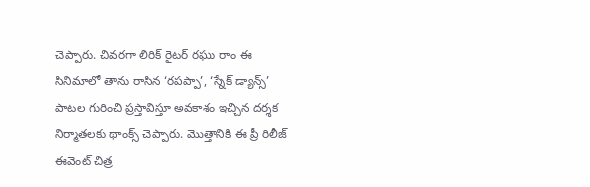చెప్పారు. చివరగా లిరిక్ రైటర్ రఘు రాం ఈ సినిమాలో తాను రాసిన ‘రపప్పా’, ‘స్నేక్ డ్యాన్స్’ పాటల గురించి ప్రస్తావిస్తూ అవకాశం ఇచ్చిన దర్శక నిర్మాతలకు థాంక్స్ చెప్పారు. మొత్తానికి ఈ ప్రీ రిలీజ్ ఈవెంట్ చిత్ర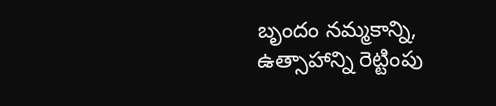బృందం నమ్మకాన్ని, ఉత్సాహాన్ని రెట్టింపు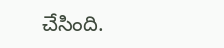చేసింది.